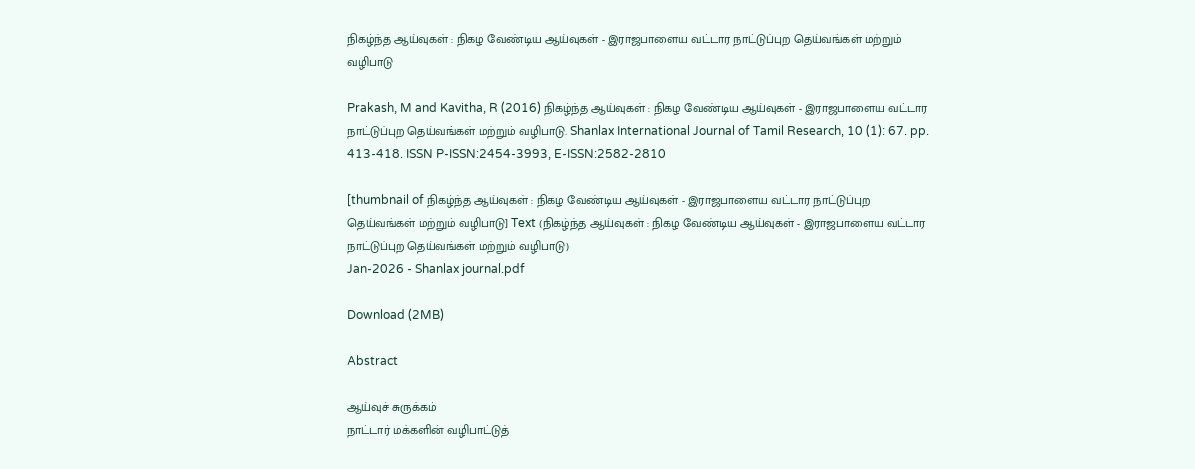நிகழ்ந்த ஆய்வுகள் : நிகழ வேண்டிய ஆய்வுகள் - இராஜபாளைய வட்டார நாட்டுப்புற தெய்வங்கள் மற்றும் வழிபாடு

Prakash, M and Kavitha, R (2016) நிகழ்ந்த ஆய்வுகள் : நிகழ வேண்டிய ஆய்வுகள் - இராஜபாளைய வட்டார நாட்டுப்புற தெய்வங்கள் மற்றும் வழிபாடு. Shanlax International Journal of Tamil Research, 10 (1): 67. pp. 413-418. ISSN P-ISSN:2454-3993, E-ISSN:2582-2810

[thumbnail of நிகழ்ந்த ஆய்வுகள் : நிகழ வேண்டிய ஆய்வுகள் - இராஜபாளைய வட்டார நாட்டுப்புற தெய்வங்கள் மற்றும் வழிபாடு] Text (நிகழ்ந்த ஆய்வுகள் : நிகழ வேண்டிய ஆய்வுகள் - இராஜபாளைய வட்டார நாட்டுப்புற தெய்வங்கள் மற்றும் வழிபாடு)
Jan-2026 - Shanlax journal.pdf

Download (2MB)

Abstract

ஆய்வுச் சுருக்கம்
நாட்டார் மக்களின் வழிபாட்டுத்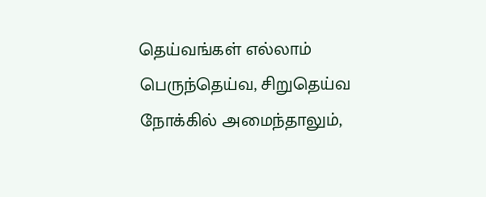தெய்வங்கள் எல்லாம் பெருந்தெய்வ, சிறுதெய்வ நோக்கில் அமைந்தாலும்,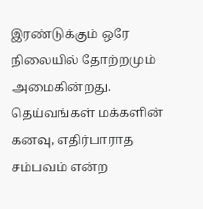இரண்டுக்கும் ஒரே நிலையில் தோற்றமும் அமைகின்றது. தெய்வங்கள் மக்களின் கனவு, எதிர்பாராத சம்பவம் என்ற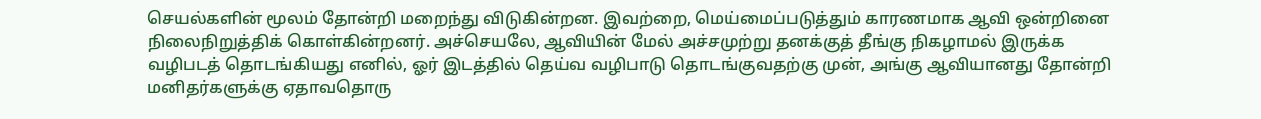செயல்களின் மூலம் தோன்றி மறைந்து விடுகின்றன. இவற்றை, மெய்மைப்படுத்தும் காரணமாக ஆவி ஒன்றினை நிலைநிறுத்திக் கொள்கின்றனர். அச்செயலே, ஆவியின் மேல் அச்சமுற்று தனக்குத் தீங்கு நிகழாமல் இருக்க வழிபடத் தொடங்கியது எனில், ஓர் இடத்தில் தெய்வ வழிபாடு தொடங்குவதற்கு முன், அங்கு ஆவியானது தோன்றி மனிதர்களுக்கு ஏதாவதொரு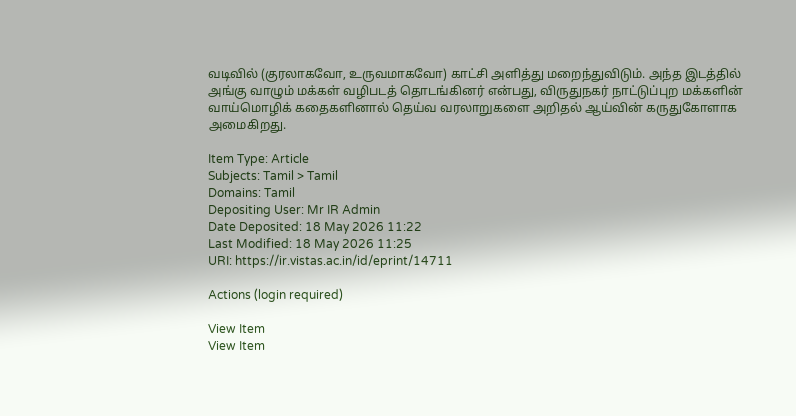வடிவில் (குரலாகவோ, உருவமாகவோ) காட்சி அளித்து மறைந்துவிடும். அந்த இடத்தில் அங்கு வாழும் மக்கள் வழிபடத் தொடங்கினர் என்பது, விருதுநகர் நாட்டுப்புற மக்களின் வாய்மொழிக் கதைகளினால் தெய்வ வரலாறுகளை அறிதல் ஆய்வின் கருதுகோளாக அமைகிறது.

Item Type: Article
Subjects: Tamil > Tamil
Domains: Tamil
Depositing User: Mr IR Admin
Date Deposited: 18 May 2026 11:22
Last Modified: 18 May 2026 11:25
URI: https://ir.vistas.ac.in/id/eprint/14711

Actions (login required)

View Item
View Item